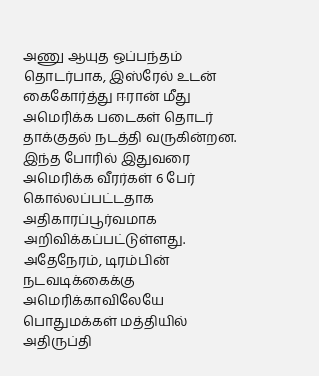அணு ஆயுத ஒப்பந்தம் தொடர்பாக, இஸ்ரேல் உடன் கைகோர்த்து ஈரான் மீது அமெரிக்க படைகள் தொடர் தாக்குதல் நடத்தி வருகின்றன.
இந்த போரில் இதுவரை அமெரிக்க வீரர்கள் 6 பேர் கொல்லப்பட்டதாக அதிகாரப்பூர்வமாக அறிவிக்கப்பட்டுள்ளது.
அதேநேரம், டிரம்பின் நடவடிக்கைக்கு அமெரிக்காவிலேயே பொதுமக்கள் மத்தியில் அதிருப்தி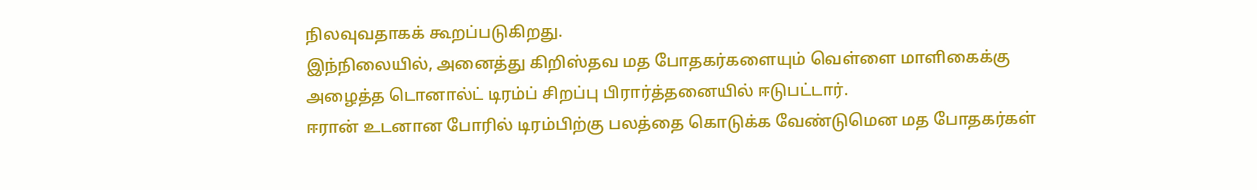நிலவுவதாகக் கூறப்படுகிறது.
இந்நிலையில், அனைத்து கிறிஸ்தவ மத போதகர்களையும் வெள்ளை மாளிகைக்கு அழைத்த டொனால்ட் டிரம்ப் சிறப்பு பிரார்த்தனையில் ஈடுபட்டார்.
ஈரான் உடனான போரில் டிரம்பிற்கு பலத்தை கொடுக்க வேண்டுமென மத போதகர்கள்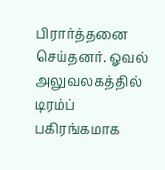பிரார்த்தனை செய்தனர். ஓவல் அலுவலகத்தில் டிரம்ப் பகிரங்கமாக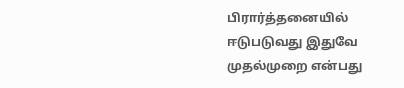பிரார்த்தனையில் ஈடுபடுவது இதுவே முதல்முறை என்பது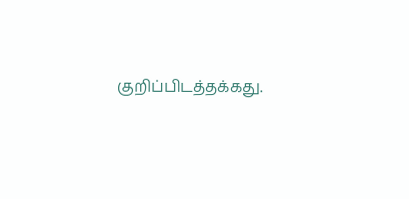குறிப்பிடத்தக்கது.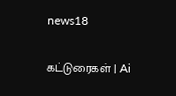news18

கட்டுரைகள் | Ai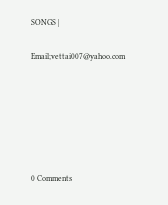SONGS |

Email;vettai007@yahoo.com






0 Comments